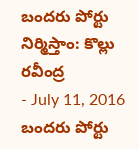బందరు పోర్టు నిర్మిస్తాం: కొల్లు రవీంద్ర
- July 11, 2016
బందరు పోర్టు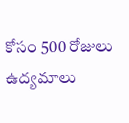కోసం 500 రోజులు ఉద్యమాలు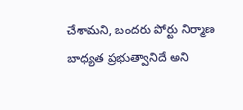చేశామని, బందరు పోర్టు నిర్మాణ బాధ్యత ప్రభుత్వానిదే అని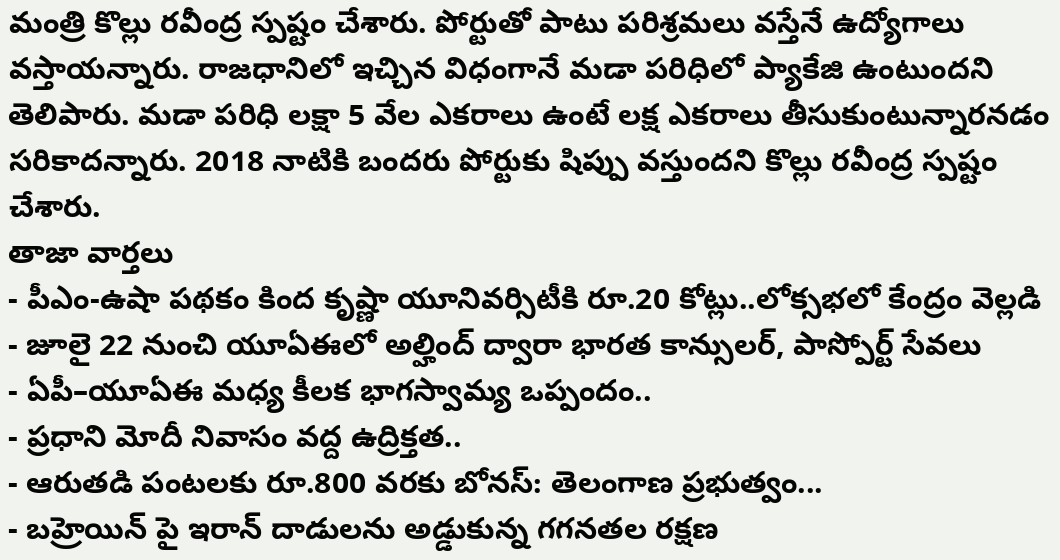మంత్రి కొల్లు రవీంద్ర స్పష్టం చేశారు. పోర్టుతో పాటు పరిశ్రమలు వస్తేనే ఉద్యోగాలు వస్తాయన్నారు. రాజధానిలో ఇచ్చిన విధంగానే మడా పరిధిలో ప్యాకేజి ఉంటుందని తెలిపారు. మడా పరిధి లక్షా 5 వేల ఎకరాలు ఉంటే లక్ష ఎకరాలు తీసుకుంటున్నారనడం సరికాదన్నారు. 2018 నాటికి బందరు పోర్టుకు షిప్పు వస్తుందని కొల్లు రవీంద్ర స్పష్టం చేశారు.
తాజా వార్తలు
- పీఎం-ఉషా పథకం కింద కృష్ణా యూనివర్సిటీకి రూ.20 కోట్లు..లోక్సభలో కేంద్రం వెల్లడి
- జూలై 22 నుంచి యూఏఈలో అల్హింద్ ద్వారా భారత కాన్సులర్, పాస్పోర్ట్ సేవలు
- ఏపీ–యూఏఈ మధ్య కీలక భాగస్వామ్య ఒప్పందం..
- ప్రధాని మోదీ నివాసం వద్ద ఉద్రిక్తత..
- ఆరుతడి పంటలకు రూ.800 వరకు బోనస్: తెలంగాణ ప్రభుత్వం...
- బహ్రెయిన్ పై ఇరాన్ దాడులను అడ్డుకున్న గగనతల రక్షణ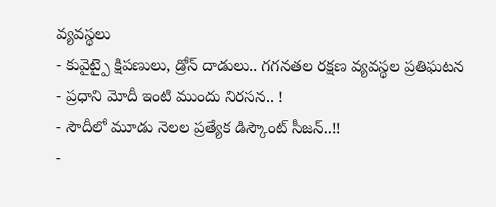వ్యవస్థలు
- కువైట్పై క్షిపణులు, డ్రోన్ దాడులు.. గగనతల రక్షణ వ్యవస్థల ప్రతిఘటన
- ప్రధాని మోదీ ఇంటి ముందు నిరసన.. !
- సౌదీలో మూడు నెలల ప్రత్యేక డిస్కౌంట్ సీజన్..!!
-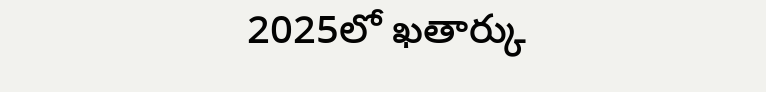2025లో ఖతార్కు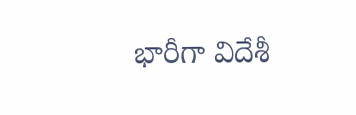భారీగా విదేశీ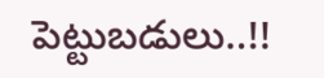పెట్టుబడులు..!!